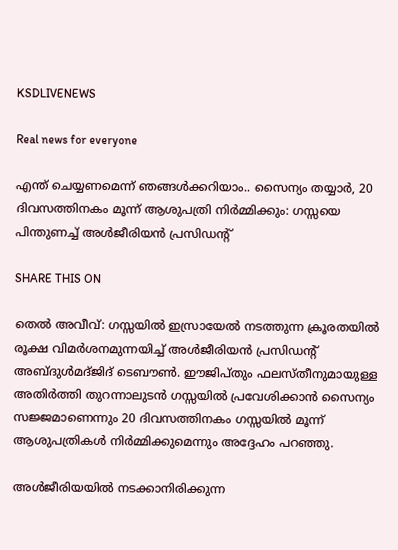KSDLIVENEWS

Real news for everyone

എന്ത് ചെയ്യണമെന്ന് ഞങ്ങള്‍ക്കറിയാം.. സൈന്യം തയ്യാര്‍, 20 ദിവസത്തിനകം മൂന്ന് ആശുപത്രി നിർമ്മിക്കും: ഗസ്സയെ പിന്തുണച്ച് അൾജീരിയൻ പ്രസിഡന്‍റ്

SHARE THIS ON

തെൽ അവീവ്: ഗസ്സയിൽ ഇസ്രായേൽ നടത്തുന്ന ക്രൂരതയിൽ രൂക്ഷ വിമർശനമുന്നയിച്ച് അൾജീരിയൻ പ്രസിഡന്റ് അബ്ദുൾമദ്ജിദ് ടെബൗൺ. ഈജിപ്തും ഫലസ്തീനുമായുള്ള അതിർത്തി തുറന്നാലുടൻ ഗസ്സയിൽ പ്രവേശിക്കാൻ സൈന്യം സജ്ജമാണെന്നും 20 ദിവസത്തിനകം ഗസ്സയില്‍ മൂന്ന് ആശുപത്രികൾ നിർമ്മിക്കുമെന്നും അദ്ദേഹം പറഞ്ഞു.

അള്‍ജീരിയയിൽ നടക്കാനിരിക്കുന്ന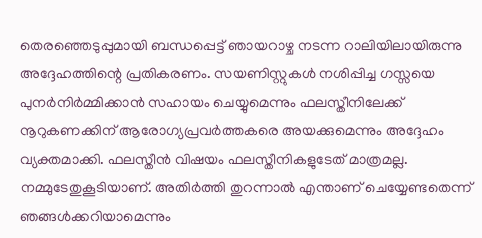തെരഞ്ഞെടുപ്പുമായി ബന്ധപ്പെട്ട് ഞായറാഴ്ച നടന്ന റാലിയിലായിരുന്നു അദ്ദേഹത്തിന്റെ പ്രതികരണം. സയണിസ്റ്റുകൾ നശിപ്പിച്ച ഗസ്സയെ പുനർനിർമ്മിക്കാൻ സഹായം ചെയ്യുമെന്നും ഫലസ്തീനിലേക്ക് നൂറുകണക്കിന് ആരോഗ്യപ്രവർത്തകരെ അയക്കുമെന്നും അദ്ദേഹം വ്യക്തമാക്കി. ഫലസ്തീൻ വിഷയം ഫലസ്തീനികളുടേത് മാത്രമല്ല. നമ്മുടേതുകൂടിയാണ്. അതിർത്തി തുറന്നാൽ എന്താണ് ചെയ്യേണ്ടതെന്ന് ഞങ്ങൾക്കറിയാമെന്നും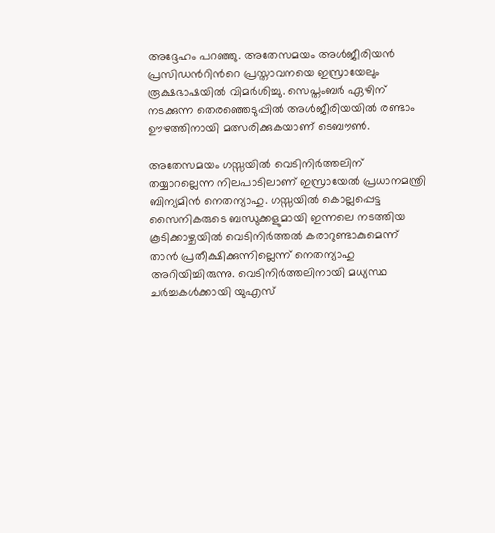അദ്ദേഹം പറഞ്ഞു. അതേസമയം അൾജീരിയൻ പ്രസിഡന്‍റിന്‍റെ പ്രസ്താവനയെ ഇസ്രായേലും രൂക്ഷഭാഷയില്‍ വിമർശിച്ചു. സെപ്തംബർ ഏഴിന് നടക്കുന്ന തെരഞ്ഞെടുപ്പിൽ അൾജീരിയയിൽ രണ്ടാം ഊഴത്തിനായി മത്സരിക്കുകയാണ് ടെബൗൺ.

അതേസമയം ഗസ്സയിൽ വെടിനിർത്തലിന് തയ്യാറല്ലെന്ന നിലപാടിലാണ് ഇസ്രായേൽ പ്രധാനമന്ത്രി ബിന്യമിൻ നെതന്യാഹു. ഗസ്സയിൽ കൊല്ലപ്പെട്ട സൈനികരുടെ ബന്ധുക്കളുമായി ഇന്നലെ നടത്തിയ കൂടിക്കാഴ്ചയിൽ വെടിനിർത്തൽ കരാറുണ്ടാകുമെന്ന് താൻ പ്രതീക്ഷിക്കുന്നില്ലെന്ന് നെതന്യാഹു അറിയിച്ചിരുന്നു. വെടിനിർത്തലിനായി മധ്യസ്ഥ ചർച്ചകൾക്കായി യുഎസ്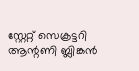സ്റ്റേറ്റ് സെക്രട്ടറി ആന്റണി ബ്ലിങ്കൻ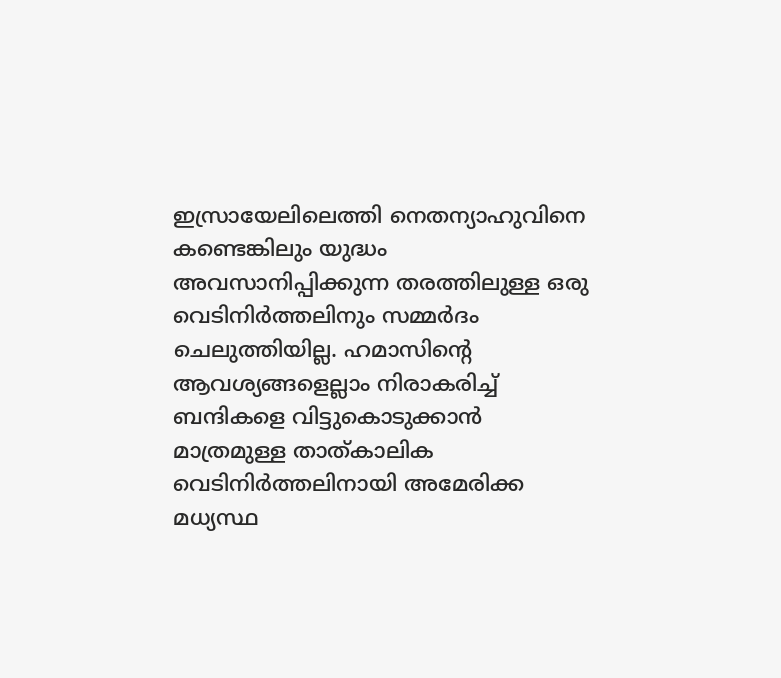ഇസ്രായേലിലെത്തി നെതന്യാഹുവിനെ കണ്ടെങ്കിലും യുദ്ധം അവസാനിപ്പിക്കുന്ന തരത്തിലുള്ള ഒരു വെടിനിർത്തലിനും സമ്മർദം ചെലുത്തിയില്ല. ഹമാസിന്റെ ആവശ്യങ്ങളെല്ലാം നിരാകരിച്ച് ബന്ദികളെ വിട്ടുകൊടുക്കാൻ മാത്രമുള്ള താത്കാലിക വെടിനിർത്തലിനായി അമേരിക്ക മധ്യസ്ഥ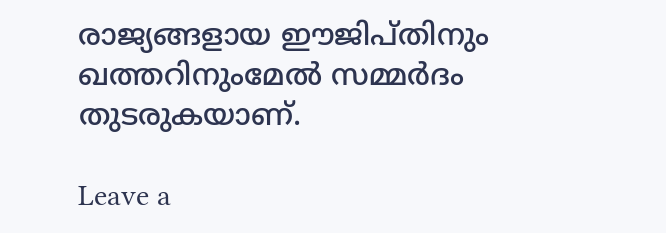രാജ്യങ്ങളായ ഈജിപ്തിനും ഖത്തറിനുംമേൽ സമ്മർദം തുടരുകയാണ്.

Leave a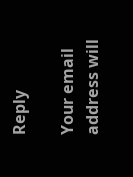Reply

Your email address will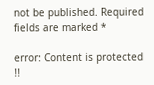not be published. Required fields are marked *

error: Content is protected !!